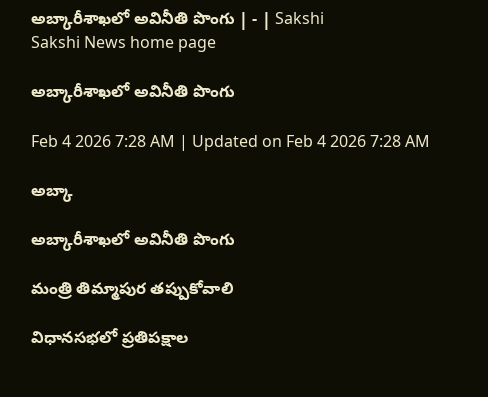అబ్కారీశాఖలో అవినీతి పొంగు | - | Sakshi
Sakshi News home page

అబ్కారీశాఖలో అవినీతి పొంగు

Feb 4 2026 7:28 AM | Updated on Feb 4 2026 7:28 AM

అబ్కా

అబ్కారీశాఖలో అవినీతి పొంగు

మంత్రి తిమ్మాపుర తప్పుకోవాలి

విధానసభలో ప్రతిపక్షాల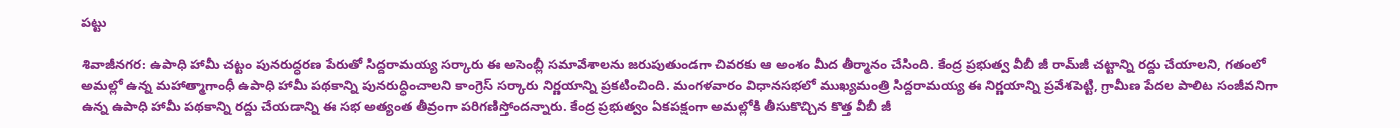పట్టు

శివాజీనగర: ఉపాధి హామీ చట్టం పునరుద్ధరణ పేరుతో సిద్దరామయ్య సర్కారు ఈ అసెంబ్లీ సమావేశాలను జరుపుతుండగా చివరకు ఆ అంశం మీద తీర్మానం చేసింది. కేంద్ర ప్రభుత్వ వీబీ జీ రామ్‌జీ చట్టాన్ని రద్దు చేయాలని, గతంలో అమల్లో ఉన్న మహాత్మాగాంధీ ఉపాధి హామీ పథకాన్ని పునరుద్ధించాలని కాంగ్రెస్‌ సర్కారు నిర్ణయాన్ని ప్రకటించింది. మంగళవారం విధానసభలో ముఖ్యమంత్రి సిద్దరామయ్య ఈ నిర్ణయాన్ని ప్రవేశపెట్టి, గ్రామీణ పేదల పాలిట సంజీవనిగా ఉన్న ఉపాధి హామీ పథకాన్ని రద్దు చేయడాన్ని ఈ సభ అత్యంత తీవ్రంగా పరిగణిస్తోందన్నారు. కేంద్ర ప్రభుత్వం ఏకపక్షంగా అమల్లోకి తీసుకొచ్చిన కొత్త వీబీ జీ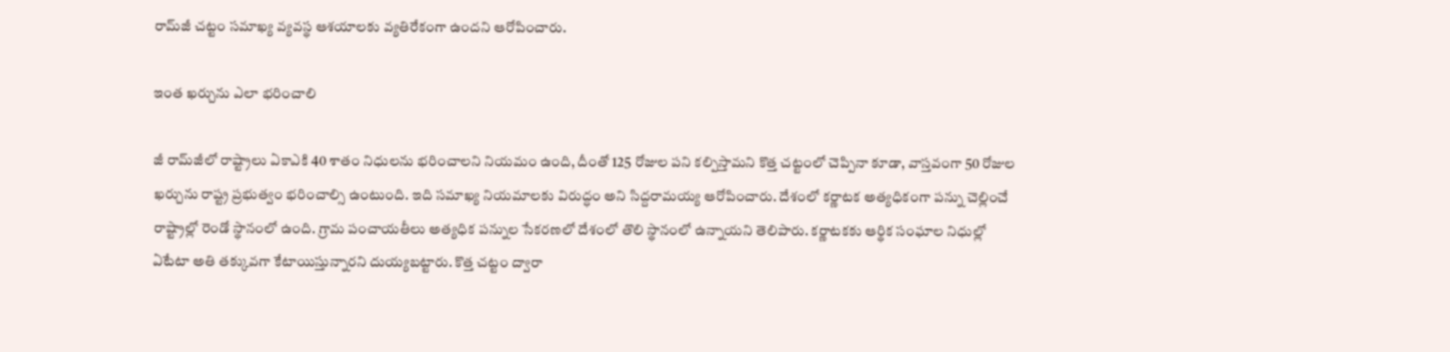రామ్‌జీ చట్టం సమాఖ్య వ్యవస్థ ఆశయాలకు వ్యతిరేకంగా ఉందని ఆరోపించారు.

ఇంత ఖర్చును ఎలా భరించాలి

జీ రామ్‌జీలో రాష్ట్రాలు ఏకాఎకి 40 శాతం నిధులను భరించాలని నియమం ఉంది, దీంతో 125 రోజుల పని కల్పిస్తామని కొత్త చట్టంలో చెప్పినా కూడా, వాస్తవంగా 50 రోజుల ఖర్చును రాష్ట్ర ప్రభుత్వం భరించాల్సి ఉంటుంది. ఇది సమాఖ్య నియమాలకు విరుద్ధం అని సిద్దరామయ్య ఆరోపించారు. దేశంలో కర్ణాటక అత్యధికంగా పన్ను చెల్లించే రాష్ట్రాల్లో రెండో స్థానంలో ఉంది. గ్రామ పంచాయతీలు అత్యధిక పన్నుల సేకరణలో దేశంలో తొలి స్థానంలో ఉన్నాయని తెలిపారు. కర్ణాటకకు ఆర్థిక సంఘాల నిధుల్లో ఏటేటా అతి తక్కువగా కేటాయిస్తున్నారని దుయ్యబట్టారు. కొత్త చట్టం ద్వారా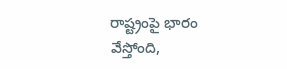రాష్ట్రంపై భారం వేస్తోంది,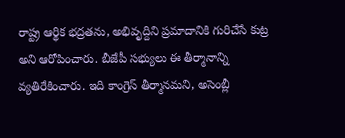రాష్ట్ర ఆర్థిక భద్రతను, అభివృద్దిని ప్రమాదానికి గురిచేసే కుట్ర అని ఆరోపించారు. బీజేపీ సభ్యులు ఈ తీర్మానాన్ని వ్యతిరేకించారు. ఇది కాంగ్రెస్‌ తీర్మానమని, అసెంబ్లీ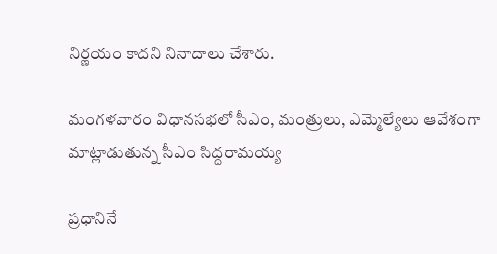నిర్ణయం కాదని నినాదాలు చేశారు.

మంగళవారం విధానసభలో సీఎం, మంత్రులు, ఎమ్మెల్యేలు ఆవేశంగా మాట్లాడుతున్న సీఎం సిద్దరామయ్య

ప్రధానినే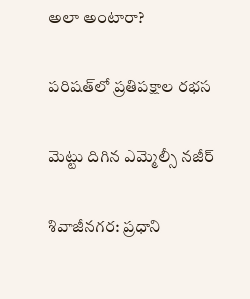అలా అంటారా?

పరిషత్‌లో ప్రతిపక్షాల రభస

మెట్టు దిగిన ఎమ్మెల్సీ నజీర్‌

శివాజీనగర: ప్రధాని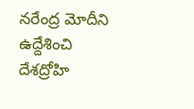నరేంద్ర మోదీని ఉద్దేశించి దేశద్రోహి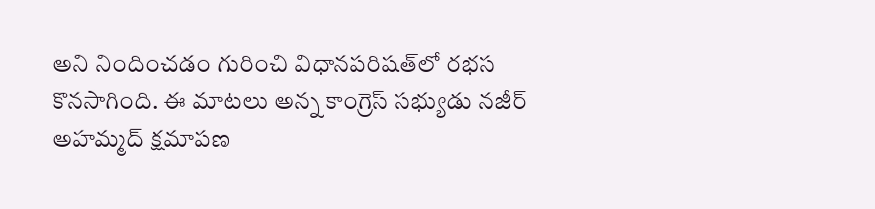అని నిందించడం గురించి విధానపరిషత్‌లో రభస కొనసాగింది. ఈ మాటలు అన్న కాంగ్రెస్‌ సభ్యుడు నజీర్‌ అహమ్మద్‌ క్షమాపణ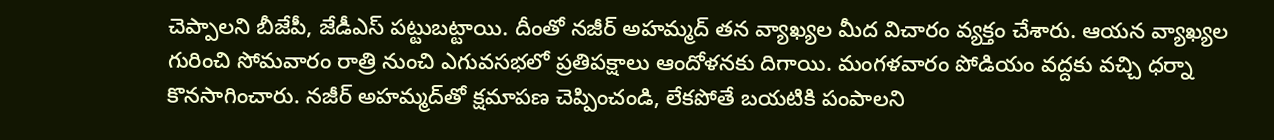చెప్పాలని బీజేపీ, జేడీఎస్‌ పట్టుబట్టాయి. దీంతో నజీర్‌ అహమ్మద్‌ తన వ్యాఖ్యల మీద విచారం వ్యక్తం చేశారు. ఆయన వ్యాఖ్యల గురించి సోమవారం రాత్రి నుంచి ఎగువసభలో ప్రతిపక్షాలు ఆందోళనకు దిగాయి. మంగళవారం పోడియం వద్దకు వచ్చి ధర్నా కొనసాగించారు. నజీర్‌ అహమ్మద్‌తో క్షమాపణ చెప్పించండి, లేకపోతే బయటికి పంపాలని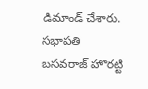డిమాండ్‌ చేశారు. సభాపతి బసవరాజ్‌ హొరట్టి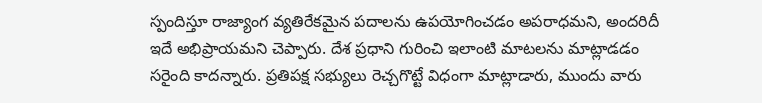స్పందిస్తూ రాజ్యాంగ వ్యతిరేకమైన పదాలను ఉపయోగించడం అపరాధమని, అందరిదీ ఇదే అభిప్రాయమని చెప్పారు. దేశ ప్రధాని గురించి ఇలాంటి మాటలను మాట్లాడడం సరైంది కాదన్నారు. ప్రతిపక్ష సభ్యులు రెచ్చగొట్టే విధంగా మాట్లాడారు, ముందు వారు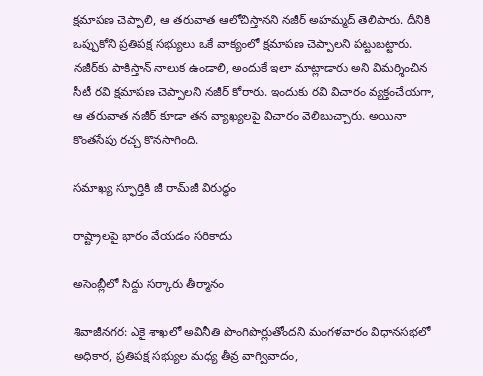క్షమాపణ చెప్పాలి, ఆ తరువాత ఆలోచిస్తానని నజీర్‌ అహమ్మద్‌ తెలిపారు. దీనికి ఒప్పుకోని ప్రతిపక్ష సభ్యులు ఒకే వాక్యంలో క్షమాపణ చెప్పాలని పట్టుబట్టారు. నజీర్‌కు పాకిస్తాన్‌ నాలుక ఉండాలి, అందుకే ఇలా మాట్లాడారు అని విమర్శించిన సీటీ రవి క్షమాపణ చెప్పాలని నజీర్‌ కోరారు. ఇందుకు రవి విచారం వ్యక్తంచేయగా, ఆ తరువాత నజీర్‌ కూడా తన వ్యాఖ్యలపై విచారం వెలిబుచ్చారు. అయినా కొంతసేపు రచ్చ కొనసాగింది.

సమాఖ్య స్ఫూర్తికి జీ రామ్‌జీ విరుద్ధం

రాష్ట్రాలపై భారం వేయడం సరికాదు

అసెంబ్లీలో సిద్దు సర్కారు తీర్మానం

శివాజీనగర: ఎకై శాఖలో అవినీతి పొంగిపొర్లుతోందని మంగళవారం విధానసభలో అధికార, ప్రతిపక్ష సభ్యుల మధ్య తీవ్ర వాగ్వివాదం,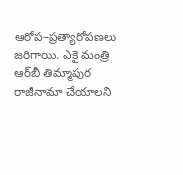ఆరోప–ప్రత్యారోపణలు జరిగాయి. ఎకై మంత్రి ఆర్‌బీ తిమ్మాపుర రాజీనామా చేయాలని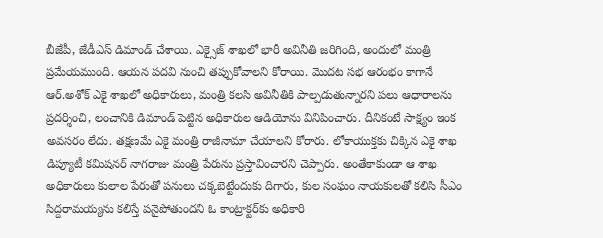బీజేపీ, జేడీఎస్‌ డిమాండ్‌ చేశాయి. ఎక్సైజ్‌ శాఖలో భారీ అవినీతి జరిగింది, అందులో మంత్రి ప్రమేయముంది. ఆయన పదవి నుంచి తప్పుకోవాలని కోరాయి. మొదట సభ ఆరంభం కాగానే ఆర్‌.అశోక్‌ ఎకై శాఖలో అధికారులు, మంత్రి కలసి అవినీతికి పాల్పడుతున్నారని పలు ఆధారాలను ప్రదర్శించి, లంచానికి డిమాండ్‌ పెట్టిన అధికారుల ఆడియోను వినిపించారు. దీనికంటే సాక్ష్యం ఇంక అవసరం లేదు. తక్షణమే ఎకై మంత్రి రాజీనామా చేయాలని కోరారు. లోకాయుక్తకు చిక్కిన ఎకై శాఖ డిప్యూటీ కమిషనర్‌ నాగరాజు మంత్రి పేరును ప్రస్తావించారని చెప్పారు. అంతేకాకుండా ఆ శాఖ అధికారులు కులాల పేరుతో పనులు చక్కబెట్టేందుకు దిగారు, కుల సంఘం నాయకులతో కలిసి సీఎం సిద్దరామయ్యను కలిస్తే పనైపోతుందని ఓ కాంట్రాక్టర్‌కు అధికారి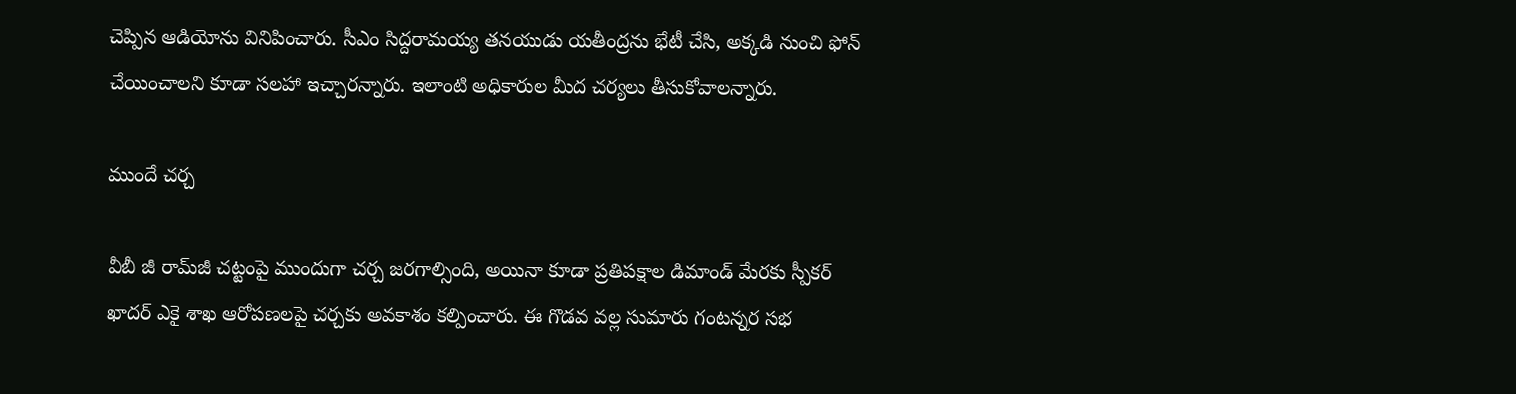చెప్పిన ఆడియోను వినిపించారు. సీఎం సిద్దరామయ్య తనయుడు యతీంద్రను భేటీ చేసి, అక్కడి నుంచి ఫోన్‌ చేయించాలని కూడా సలహా ఇచ్చారన్నారు. ఇలాంటి అధికారుల మీద చర్యలు తీసుకోవాలన్నారు.

ముందే చర్చ

వీబీ జీ రామ్‌జీ చట్టంపై ముందుగా చర్చ జరగాల్సింది, అయినా కూడా ప్రతిపక్షాల డిమాండ్‌ మేరకు స్పీకర్‌ ఖాదర్‌ ఎకై శాఖ ఆరోపణలపై చర్చకు అవకాశం కల్పించారు. ఈ గొడవ వల్ల సుమారు గంటన్నర సభ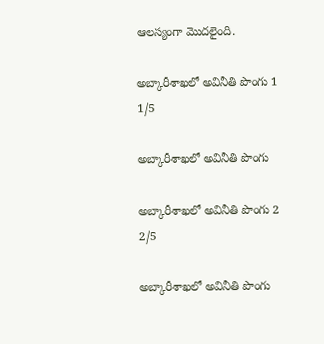ఆలస్యంగా మొదలైంది.

అబ్కారీశాఖలో అవినీతి పొంగు 1
1/5

అబ్కారీశాఖలో అవినీతి పొంగు

అబ్కారీశాఖలో అవినీతి పొంగు 2
2/5

అబ్కారీశాఖలో అవినీతి పొంగు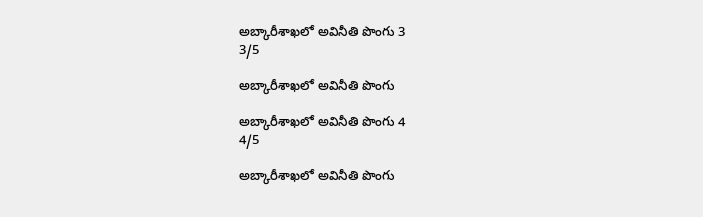అబ్కారీశాఖలో అవినీతి పొంగు 3
3/5

అబ్కారీశాఖలో అవినీతి పొంగు

అబ్కారీశాఖలో అవినీతి పొంగు 4
4/5

అబ్కారీశాఖలో అవినీతి పొంగు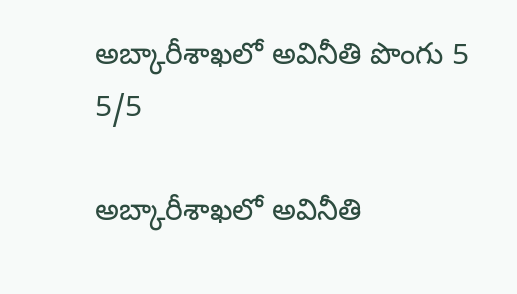అబ్కారీశాఖలో అవినీతి పొంగు 5
5/5

అబ్కారీశాఖలో అవినీతి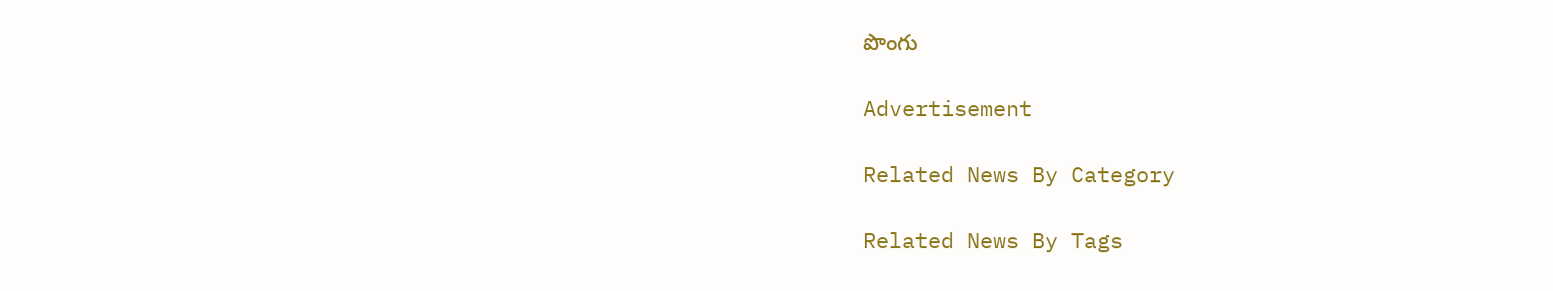పొంగు

Advertisement

Related News By Category

Related News By Tags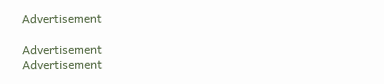Advertisement

Advertisement
Advertisement